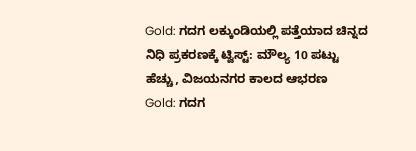Gold: ಗದಗ ಲಕ್ಕುಂಡಿಯಲ್ಲಿ ಪತ್ತೆಯಾದ ಚಿನ್ನದ ನಿಧಿ ಪ್ರಕರಣಕ್ಕೆ ಟ್ವಿಸ್ಟ್: ಮೌಲ್ಯ 10 ಪಟ್ಟು ಹೆಚ್ಚು, ವಿಜಯನಗರ ಕಾಲದ ಆಭರಣ
Gold: ಗದಗ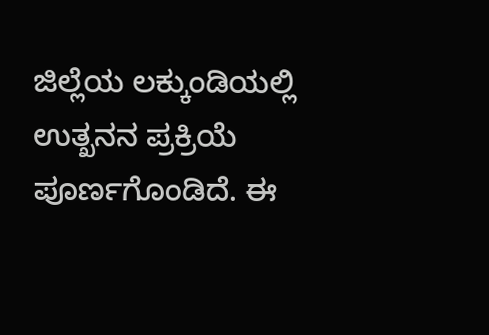ಜಿಲ್ಲೆಯ ಲಕ್ಕುಂಡಿಯಲ್ಲಿ ಉತ್ಖನನ ಪ್ರಕ್ರಿಯೆ ಪೂರ್ಣಗೊಂಡಿದೆ. ಈ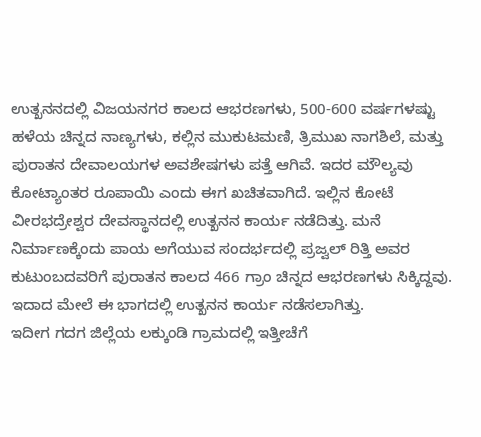ಉತ್ಖನನದಲ್ಲಿ ವಿಜಯನಗರ ಕಾಲದ ಆಭರಣಗಳು, 500-600 ವರ್ಷಗಳಷ್ಟು ಹಳೆಯ ಚಿನ್ನದ ನಾಣ್ಯಗಳು, ಕಲ್ಲಿನ ಮುಕುಟಮಣಿ, ತ್ರಿಮುಖ ನಾಗಶಿಲೆ, ಮತ್ತು ಪುರಾತನ ದೇವಾಲಯಗಳ ಅವಶೇಷಗಳು ಪತ್ತೆ ಆಗಿವೆ. ಇದರ ಮೌಲ್ಯವು ಕೋಟ್ಯಾಂತರ ರೂಪಾಯಿ ಎಂದು ಈಗ ಖಚಿತವಾಗಿದೆ. ಇಲ್ಲಿನ ಕೋಟೆ ವೀರಭದ್ರೇಶ್ವರ ದೇವಸ್ಥಾನದಲ್ಲಿ ಉತ್ಖನನ ಕಾರ್ಯ ನಡೆದಿತ್ತು. ಮನೆ ನಿರ್ಮಾಣಕ್ಕೆಂದು ಪಾಯ ಅಗೆಯುವ ಸಂದರ್ಭದಲ್ಲಿ ಪ್ರಜ್ವಲ್ ರಿತ್ತಿ ಅವರ ಕುಟುಂಬದವರಿಗೆ ಪುರಾತನ ಕಾಲದ 466 ಗ್ರಾಂ ಚಿನ್ನದ ಆಭರಣಗಳು ಸಿಕ್ಕಿದ್ದವು. ಇದಾದ ಮೇಲೆ ಈ ಭಾಗದಲ್ಲಿ ಉತ್ಖನನ ಕಾರ್ಯ ನಡೆಸಲಾಗಿತ್ತು.
ಇದೀಗ ಗದಗ ಜಿಲ್ಲೆಯ ಲಕ್ಕುಂಡಿ ಗ್ರಾಮದಲ್ಲಿ ಇತ್ತೀಚೆಗೆ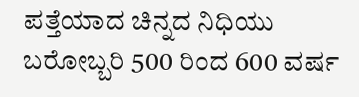ಪತ್ತೆಯಾದ ಚಿನ್ನದ ನಿಧಿಯು ಬರೋಬ್ಬರಿ 500 ರಿಂದ 600 ವರ್ಷ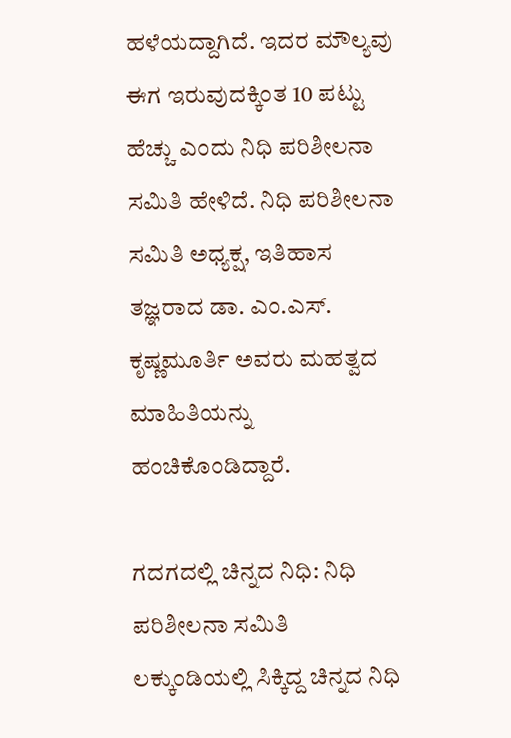ಹಳೆಯದ್ದಾಗಿದೆ. ಇದರ ಮೌಲ್ಯವು ಈಗ ಇರುವುದಕ್ಕಿಂತ 10 ಪಟ್ಟು ಹೆಚ್ಚು ಎಂದು ನಿಧಿ ಪರಿಶೀಲನಾ ಸಮಿತಿ ಹೇಳಿದೆ. ನಿಧಿ ಪರಿಶೀಲನಾ ಸಮಿತಿ ಅಧ್ಯಕ್ಷ, ಇತಿಹಾಸ ತಜ್ಞರಾದ ಡಾ. ಎಂ.ಎಸ್. ಕೃಷ್ಣಮೂರ್ತಿ ಅವರು ಮಹತ್ವದ ಮಾಹಿತಿಯನ್ನು ಹಂಚಿಕೊಂಡಿದ್ದಾರೆ.

ಗದಗದಲ್ಲಿ ಚಿನ್ನದ ನಿಧಿ: ನಿಧಿ ಪರಿಶೀಲನಾ ಸಮಿತಿ
ಲಕ್ಕುಂಡಿಯಲ್ಲಿ ಸಿಕ್ಕಿದ್ದ ಚಿನ್ನದ ನಿಧಿ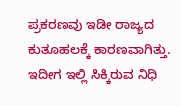ಪ್ರಕರಣವು ಇಡೀ ರಾಜ್ಯದ ಕುತೂಹಲಕ್ಕೆ ಕಾರಣವಾಗಿತ್ತು. ಇದೀಗ ಇಲ್ಲಿ ಸಿಕ್ಕಿರುವ ನಿಧಿ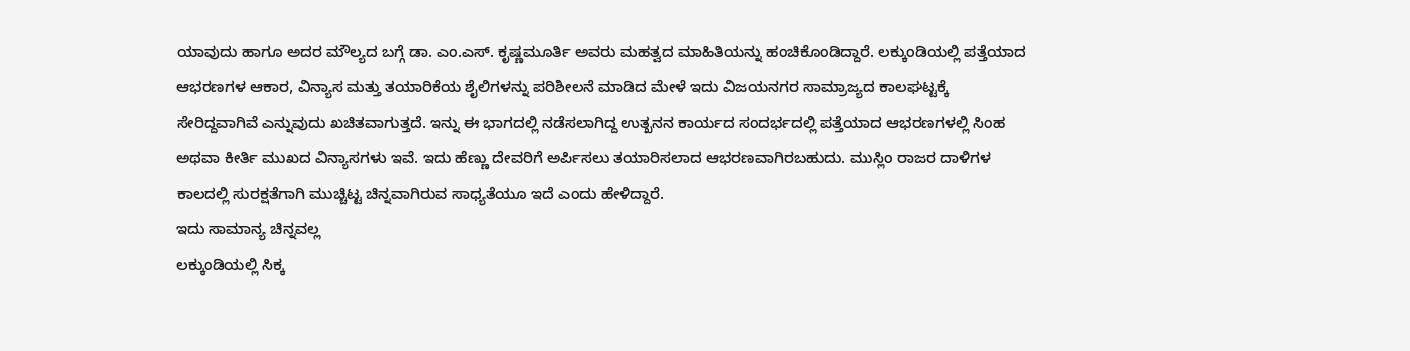ಯಾವುದು ಹಾಗೂ ಅದರ ಮೌಲ್ಯದ ಬಗ್ಗೆ ಡಾ. ಎಂ.ಎಸ್. ಕೃಷ್ಣಮೂರ್ತಿ ಅವರು ಮಹತ್ವದ ಮಾಹಿತಿಯನ್ನು ಹಂಚಿಕೊಂಡಿದ್ದಾರೆ. ಲಕ್ಕುಂಡಿಯಲ್ಲಿ ಪತ್ತೆಯಾದ ಆಭರಣಗಳ ಆಕಾರ, ವಿನ್ಯಾಸ ಮತ್ತು ತಯಾರಿಕೆಯ ಶೈಲಿಗಳನ್ನು ಪರಿಶೀಲನೆ ಮಾಡಿದ ಮೇಳೆ ಇದು ವಿಜಯನಗರ ಸಾಮ್ರಾಜ್ಯದ ಕಾಲಘಟ್ಟಕ್ಕೆ ಸೇರಿದ್ದವಾಗಿವೆ ಎನ್ನುವುದು ಖಚಿತವಾಗುತ್ತದೆ. ಇನ್ನು ಈ ಭಾಗದಲ್ಲಿ ನಡೆಸಲಾಗಿದ್ದ ಉತ್ಖನನ ಕಾರ್ಯದ ಸಂದರ್ಭದಲ್ಲಿ ಪತ್ತೆಯಾದ ಆಭರಣಗಳಲ್ಲಿ ಸಿಂಹ ಅಥವಾ ಕೀರ್ತಿ ಮುಖದ ವಿನ್ಯಾಸಗಳು ಇವೆ. ಇದು ಹೆಣ್ಣು ದೇವರಿಗೆ ಅರ್ಪಿಸಲು ತಯಾರಿಸಲಾದ ಆಭರಣವಾಗಿರಬಹುದು. ಮುಸ್ಲಿಂ ರಾಜರ ದಾಳಿಗಳ ಕಾಲದಲ್ಲಿ ಸುರಕ್ಷತೆಗಾಗಿ ಮುಚ್ಚಿಟ್ಟ ಚಿನ್ನವಾಗಿರುವ ಸಾಧ್ಯತೆಯೂ ಇದೆ ಎಂದು ಹೇಳಿದ್ದಾರೆ.
ಇದು ಸಾಮಾನ್ಯ ಚಿನ್ನವಲ್ಲ
ಲಕ್ಕುಂಡಿಯಲ್ಲಿ ಸಿಕ್ಕ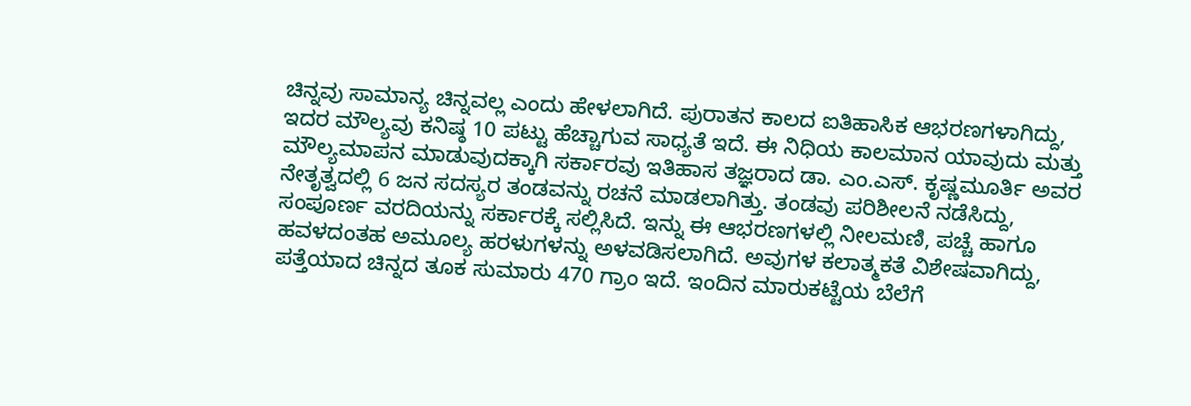ಚಿನ್ನವು ಸಾಮಾನ್ಯ ಚಿನ್ನವಲ್ಲ ಎಂದು ಹೇಳಲಾಗಿದೆ. ಪುರಾತನ ಕಾಲದ ಐತಿಹಾಸಿಕ ಆಭರಣಗಳಾಗಿದ್ದು, ಇದರ ಮೌಲ್ಯವು ಕನಿಷ್ಠ 10 ಪಟ್ಟು ಹೆಚ್ಚಾಗುವ ಸಾಧ್ಯತೆ ಇದೆ. ಈ ನಿಧಿಯ ಕಾಲಮಾನ ಯಾವುದು ಮತ್ತು ಮೌಲ್ಯಮಾಪನ ಮಾಡುವುದಕ್ಕಾಗಿ ಸರ್ಕಾರವು ಇತಿಹಾಸ ತಜ್ಞರಾದ ಡಾ. ಎಂ.ಎಸ್. ಕೃಷ್ಣಮೂರ್ತಿ ಅವರ ನೇತೃತ್ವದಲ್ಲಿ 6 ಜನ ಸದಸ್ಯರ ತಂಡವನ್ನು ರಚನೆ ಮಾಡಲಾಗಿತ್ತು. ತಂಡವು ಪರಿಶೀಲನೆ ನಡೆಸಿದ್ದು, ಸಂಪೂರ್ಣ ವರದಿಯನ್ನು ಸರ್ಕಾರಕ್ಕೆ ಸಲ್ಲಿಸಿದೆ. ಇನ್ನು ಈ ಆಭರಣಗಳಲ್ಲಿ ನೀಲಮಣಿ, ಪಚ್ಚೆ ಹಾಗೂ ಹವಳದಂತಹ ಅಮೂಲ್ಯ ಹರಳುಗಳನ್ನು ಅಳವಡಿಸಲಾಗಿದೆ. ಅವುಗಳ ಕಲಾತ್ಮಕತೆ ವಿಶೇಷವಾಗಿದ್ದು, ಪತ್ತೆಯಾದ ಚಿನ್ನದ ತೂಕ ಸುಮಾರು 470 ಗ್ರಾಂ ಇದೆ. ಇಂದಿನ ಮಾರುಕಟ್ಟೆಯ ಬೆಲೆಗೆ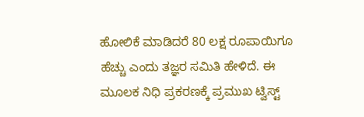ಹೋಲಿಕೆ ಮಾಡಿದರೆ 80 ಲಕ್ಷ ರೂಪಾಯಿಗೂ ಹೆಚ್ಚು ಎಂದು ತಜ್ಞರ ಸಮಿತಿ ಹೇಳಿದೆ. ಈ ಮೂಲಕ ನಿಧಿ ಪ್ರಕರಣಕ್ಕೆ ಪ್ರಮುಖ ಟ್ವಿಸ್ಟ್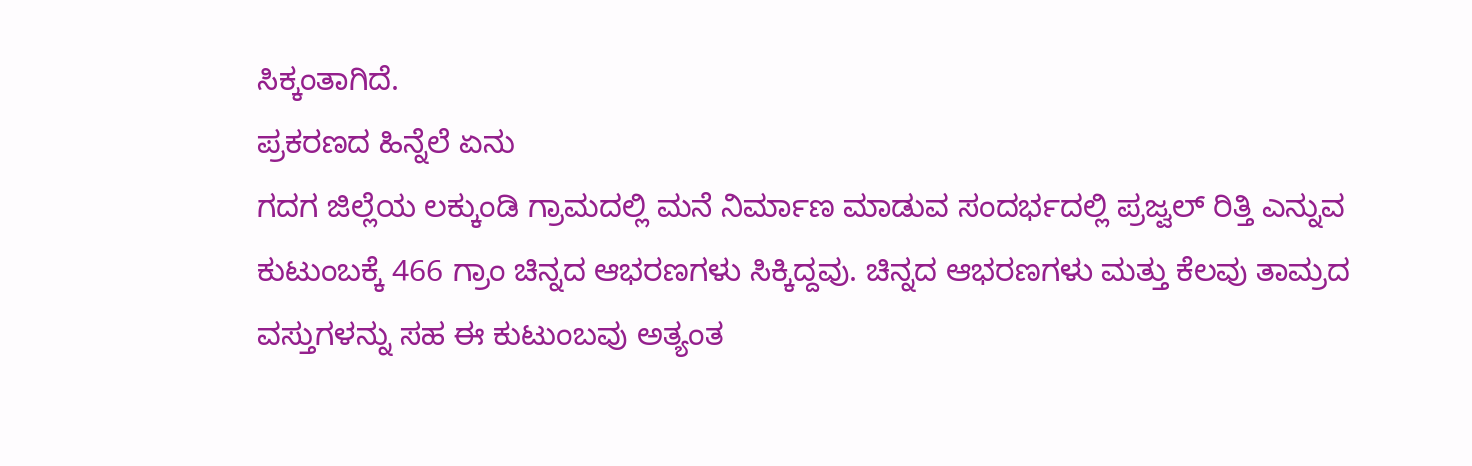ಸಿಕ್ಕಂತಾಗಿದೆ.
ಪ್ರಕರಣದ ಹಿನ್ನೆಲೆ ಏನು
ಗದಗ ಜಿಲ್ಲೆಯ ಲಕ್ಕುಂಡಿ ಗ್ರಾಮದಲ್ಲಿ ಮನೆ ನಿರ್ಮಾಣ ಮಾಡುವ ಸಂದರ್ಭದಲ್ಲಿ ಪ್ರಜ್ವಲ್ ರಿತ್ತಿ ಎನ್ನುವ ಕುಟುಂಬಕ್ಕೆ 466 ಗ್ರಾಂ ಚಿನ್ನದ ಆಭರಣಗಳು ಸಿಕ್ಕಿದ್ದವು. ಚಿನ್ನದ ಆಭರಣಗಳು ಮತ್ತು ಕೆಲವು ತಾಮ್ರದ ವಸ್ತುಗಳನ್ನು ಸಹ ಈ ಕುಟುಂಬವು ಅತ್ಯಂತ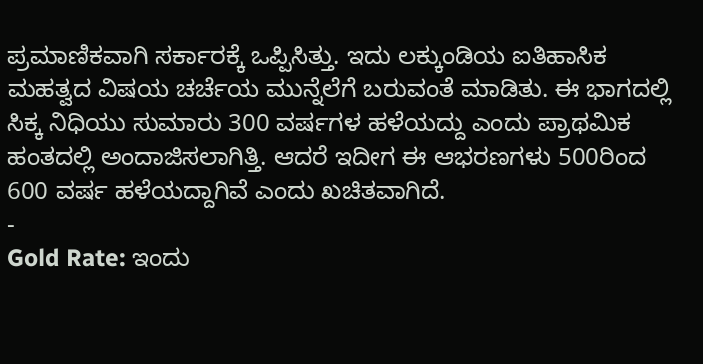ಪ್ರಮಾಣಿಕವಾಗಿ ಸರ್ಕಾರಕ್ಕೆ ಒಪ್ಪಿಸಿತ್ತು. ಇದು ಲಕ್ಕುಂಡಿಯ ಐತಿಹಾಸಿಕ ಮಹತ್ವದ ವಿಷಯ ಚರ್ಚೆಯ ಮುನ್ನೆಲೆಗೆ ಬರುವಂತೆ ಮಾಡಿತು. ಈ ಭಾಗದಲ್ಲಿ ಸಿಕ್ಕ ನಿಧಿಯು ಸುಮಾರು 300 ವರ್ಷಗಳ ಹಳೆಯದ್ದು ಎಂದು ಪ್ರಾಥಮಿಕ ಹಂತದಲ್ಲಿ ಅಂದಾಜಿಸಲಾಗಿತ್ತಿ. ಆದರೆ ಇದೀಗ ಈ ಆಭರಣಗಳು 500ರಿಂದ 600 ವರ್ಷ ಹಳೆಯದ್ದಾಗಿವೆ ಎಂದು ಖಚಿತವಾಗಿದೆ.
-
Gold Rate: ಇಂದು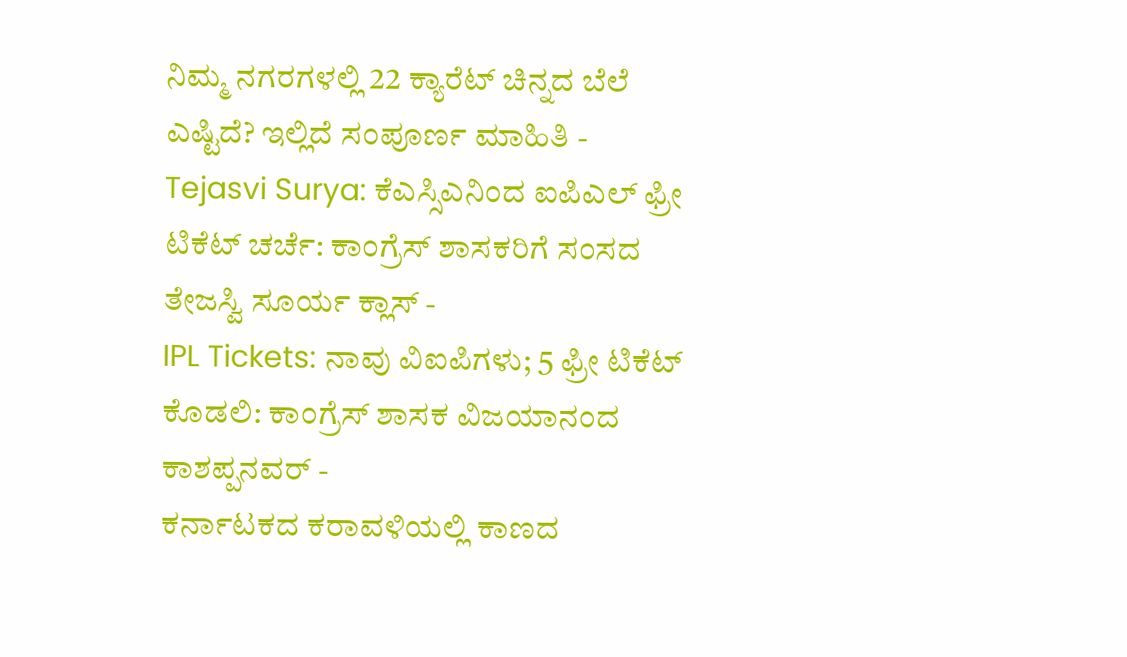ನಿಮ್ಮ ನಗರಗಳಲ್ಲಿ 22 ಕ್ಯಾರೆಟ್ ಚಿನ್ನದ ಬೆಲೆ ಎಷ್ಟಿದೆ? ಇಲ್ಲಿದೆ ಸಂಪೂರ್ಣ ಮಾಹಿತಿ -
Tejasvi Surya: ಕೆಎಸ್ಸಿಎನಿಂದ ಐಪಿಎಲ್ ಫ್ರೀ ಟಿಕೆಟ್ ಚರ್ಚೆ: ಕಾಂಗ್ರೆಸ್ ಶಾಸಕರಿಗೆ ಸಂಸದ ತೇಜಸ್ವಿ ಸೂರ್ಯ ಕ್ಲಾಸ್ -
IPL Tickets: ನಾವು ವಿಐಪಿಗಳು; 5 ಫ್ರೀ ಟಿಕೆಟ್ ಕೊಡಲಿ: ಕಾಂಗ್ರೆಸ್ ಶಾಸಕ ವಿಜಯಾನಂದ ಕಾಶಪ್ಪನವರ್ -
ಕರ್ನಾಟಕದ ಕರಾವಳಿಯಲ್ಲಿ ಕಾಣದ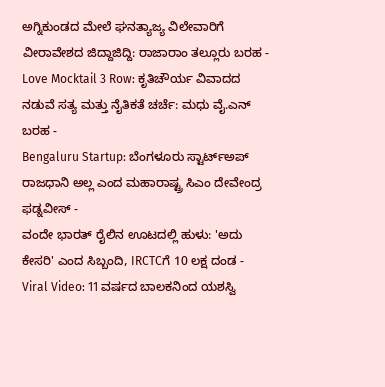ಅಗ್ನಿಕುಂಡದ ಮೇಲೆ ಘನತ್ಯಾಜ್ಯ ವಿಲೇವಾರಿಗೆ ವೀರಾವೇಶದ ಜಿದ್ದಾಜಿದ್ದಿ: ರಾಜಾರಾಂ ತಲ್ಲೂರು ಬರಹ -
Love Mocktail 3 Row: ಕೃತಿಚೌರ್ಯ ವಿವಾದದ ನಡುವೆ ಸತ್ಯ ಮತ್ತು ನೈತಿಕತೆ ಚರ್ಚೆ: ಮಧು ವೈ.ಎನ್ ಬರಹ -
Bengaluru Startup: ಬೆಂಗಳೂರು ಸ್ಟಾರ್ಟ್ಅಪ್ ರಾಜಧಾನಿ ಅಲ್ಲ ಎಂದ ಮಹಾರಾಷ್ಟ್ರ ಸಿಎಂ ದೇವೇಂದ್ರ ಫಡ್ನವೀಸ್ -
ವಂದೇ ಭಾರತ್ ರೈಲಿನ ಊಟದಲ್ಲಿ ಹುಳು: 'ಅದು ಕೇಸರಿ' ಎಂದ ಸಿಬ್ಬಂದಿ, IRCTCಗೆ 10 ಲಕ್ಷ ದಂಡ -
Viral Video: 11 ವರ್ಷದ ಬಾಲಕನಿಂದ ಯಶಸ್ವಿ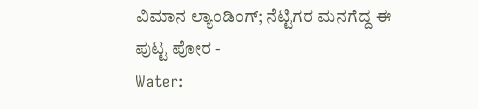ವಿಮಾನ ಲ್ಯಾಂಡಿಂಗ್; ನೆಟ್ಟಿಗರ ಮನಗೆದ್ದ ಈ ಪುಟ್ಟ ಪೋರ -
Water: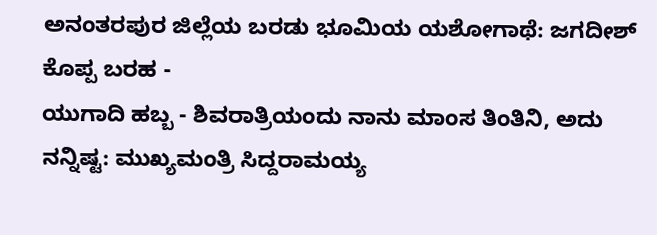ಅನಂತರಪುರ ಜಿಲ್ಲೆಯ ಬರಡು ಭೂಮಿಯ ಯಶೋಗಾಥೆ: ಜಗದೀಶ್ ಕೊಪ್ಪ ಬರಹ -
ಯುಗಾದಿ ಹಬ್ಬ - ಶಿವರಾತ್ರಿಯಂದು ನಾನು ಮಾಂಸ ತಿಂತಿನಿ, ಅದು ನನ್ನಿಷ್ಟ: ಮುಖ್ಯಮಂತ್ರಿ ಸಿದ್ದರಾಮಯ್ಯ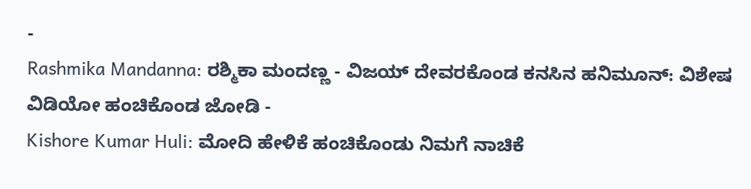-
Rashmika Mandanna: ರಶ್ಮಿಕಾ ಮಂದಣ್ಣ - ವಿಜಯ್ ದೇವರಕೊಂಡ ಕನಸಿನ ಹನಿಮೂನ್: ವಿಶೇಷ ವಿಡಿಯೋ ಹಂಚಿಕೊಂಡ ಜೋಡಿ -
Kishore Kumar Huli: ಮೋದಿ ಹೇಳಿಕೆ ಹಂಚಿಕೊಂಡು ನಿಮಗೆ ನಾಚಿಕೆ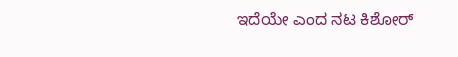ಇದೆಯೇ ಎಂದ ನಟ ಕಿಶೋರ್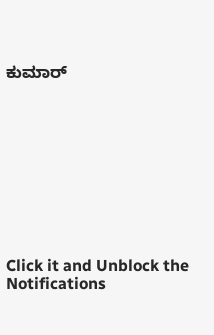ಕುಮಾರ್










Click it and Unblock the Notifications